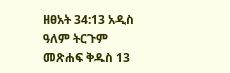ዘፀአት 34:13 አዲስ ዓለም ትርጉም መጽሐፍ ቅዱስ 13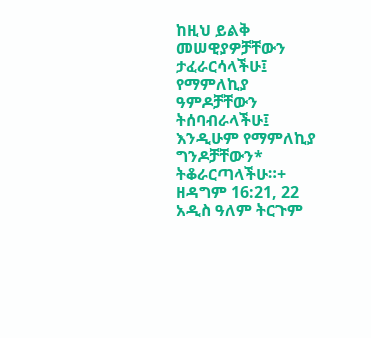ከዚህ ይልቅ መሠዊያዎቻቸውን ታፈራርሳላችሁ፤ የማምለኪያ ዓምዶቻቸውን ትሰባብራላችሁ፤ እንዲሁም የማምለኪያ ግንዶቻቸውን* ትቆራርጣላችሁ።+ ዘዳግም 16:21, 22 አዲስ ዓለም ትርጉም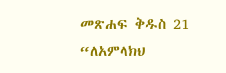መጽሐፍ ቅዱስ 21 “ለአምላክህ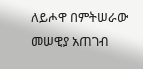ለይሖዋ በምትሠራው መሠዊያ አጠገብ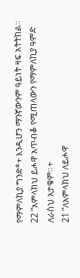የማምለኪያ ግንድ*+ እንዲሆን ማንኛውንም ዓይነት ዛፍ አትትከል። 22 “አምላክህ ይሖዋ አጥብቆ የሚጠላውን የማምለኪያ ዓምድ ለራስህ አታቁም።+
21 “ለአምላክህ ለይሖዋ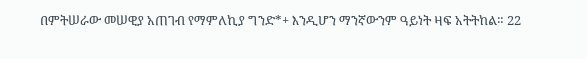በምትሠራው መሠዊያ አጠገብ የማምለኪያ ግንድ*+ እንዲሆን ማንኛውንም ዓይነት ዛፍ አትትከል። 22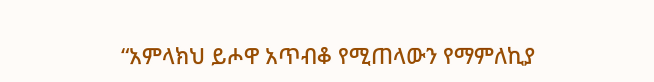“አምላክህ ይሖዋ አጥብቆ የሚጠላውን የማምለኪያ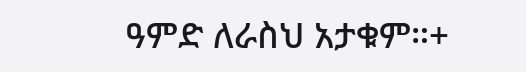ዓምድ ለራስህ አታቁም።+